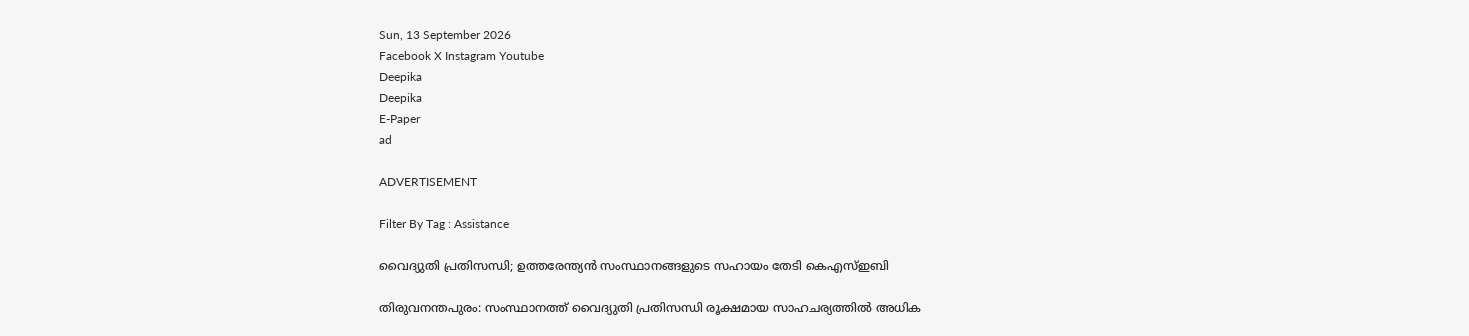Sun, 13 September 2026
Facebook X Instagram Youtube
Deepika
Deepika
E-Paper
ad

ADVERTISEMENT

Filter By Tag : Assistance

വൈദ്യുതി പ്രതിസന്ധി; ഉത്തരേന്ത്യൻ സംസ്ഥാനങ്ങളുടെ സഹായം തേടി കെഎസ്ഇബി

തിരുവനന്തപുരം: സംസ്ഥാനത്ത് വൈദ്യുതി പ്രതിസന്ധി രൂക്ഷമായ സാഹചര്യത്തിൽ അധിക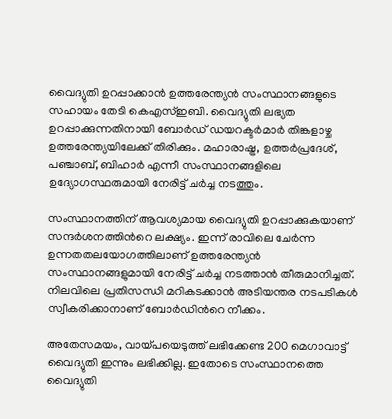വൈദ്യുതി ഉറപ്പാക്കാൻ ഉത്തരേന്ത്യൻ സംസ്ഥാനങ്ങളുടെ സഹായം തേടി കെഎസ്ഇബി. വൈദ്യുതി ലഭ്യത ഉറപ്പാക്കുന്നതിനായി ബോർഡ് ഡയറക്ടർമാർ തിങ്കളാഴ്ച ഉത്തരേന്ത്യയിലേക്ക് തിരിക്കും. മഹാരാഷ്ട്ര, ഉത്തർപ്രദേശ്, പഞ്ചാബ്, ബിഹാർ എന്നീ സംസ്ഥാനങ്ങളിലെ ഉദ്യോഗസ്ഥരുമായി നേരിട്ട് ചർച്ച നടത്തും.

സംസ്ഥാനത്തിന് ആവശ്യമായ വൈദ്യുതി ഉറപ്പാക്കുകയാണ് സന്ദർശനത്തിന്‍റെ ലക്ഷ്യം. ഇന്ന് രാവിലെ ചേർന്ന ഉന്നതതലയോഗത്തിലാണ് ഉത്തരേന്ത്യൻ സംസ്ഥാനങ്ങളുമായി നേരിട്ട് ചർച്ച നടത്താൻ തീരുമാനിച്ചത്. നിലവിലെ പ്രതിസന്ധി മറികടക്കാൻ അടിയന്തര നടപടികൾ സ്വീകരിക്കാനാണ് ബോർഡിന്‍റെ നീക്കം.

അതേസമയം, വായ്പയെടുത്ത് ലഭിക്കേണ്ട 200 മെഗാവാട്ട് വൈദ്യുതി ഇന്നും ലഭിക്കില്ല. ഇതോടെ സംസ്ഥാനത്തെ വൈദ്യുതി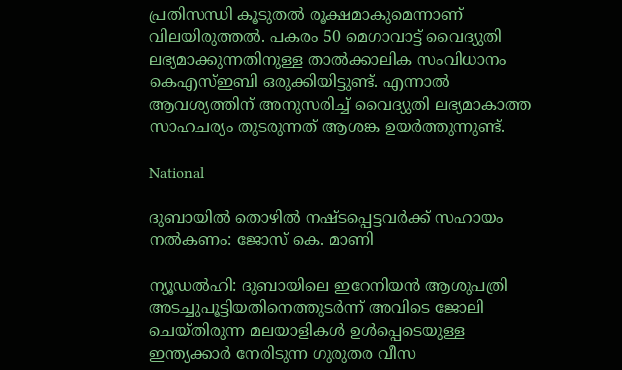പ്രതിസന്ധി കൂടുതൽ രൂക്ഷമാകുമെന്നാണ് വിലയിരുത്തൽ. പകരം 50 മെഗാവാട്ട് വൈദ്യുതി ലഭ്യമാക്കുന്നതിനുള്ള താൽക്കാലിക സംവിധാനം കെഎസ്ഇബി ഒരുക്കിയിട്ടുണ്ട്. എന്നാൽ ആവശ്യത്തിന് അനുസരിച്ച് വൈദ്യുതി ലഭ്യമാകാത്ത സാഹചര്യം തുടരുന്നത് ആശങ്ക ഉയർത്തുന്നുണ്ട്.

National

ദുബായിൽ തൊഴിൽ നഷ്‌ടപ്പെട്ടവർക്ക് സഹായം നൽകണം: ജോസ് കെ. മാണി

ന്യൂഡൽഹി: ദുബായിലെ ഇറേനിയൻ ആശുപത്രി അടച്ചുപൂട്ടിയതിനെത്തുടർന്ന് അവിടെ ജോലി ചെയ്തിരുന്ന മലയാളികൾ ഉൾപ്പെടെയുള്ള ഇന്ത്യക്കാർ നേരിടുന്ന ഗുരുതര വീസ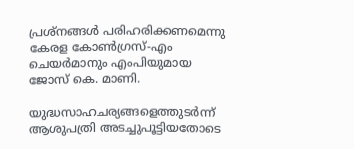പ്രശ്നങ്ങൾ പരിഹരിക്കണമെന്നു കേരള കോണ്‍ഗ്രസ്-എം ചെയർമാനും എംപിയുമായ ജോസ് കെ. മാണി.

യുദ്ധസാഹചര്യങ്ങളെത്തുടർന്ന് ആശുപത്രി അടച്ചുപൂട്ടിയതോടെ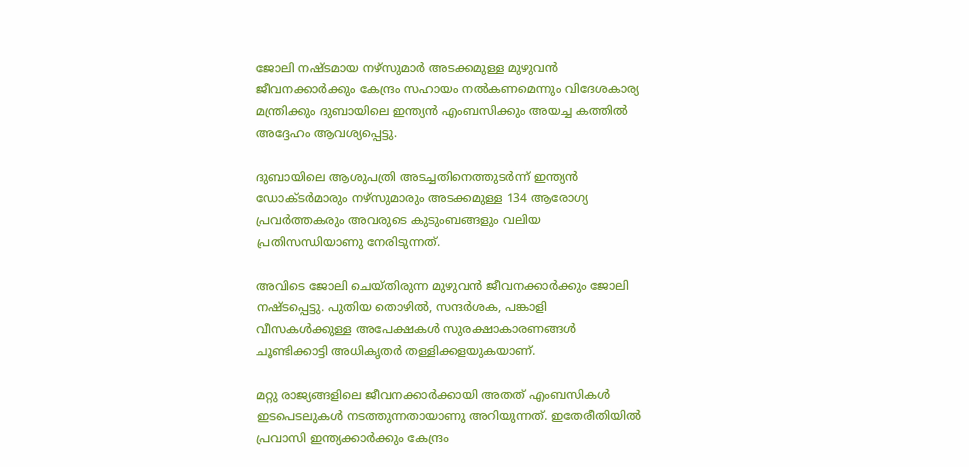ജോലി നഷ്‌ടമായ നഴ്സുമാർ അടക്കമുള്ള മുഴുവൻ ജീവനക്കാർക്കും കേന്ദ്രം സഹായം നൽകണമെന്നും വിദേശകാര്യ മന്ത്രിക്കും ദുബായിലെ ഇന്ത്യൻ എംബസിക്കും അയച്ച കത്തിൽ അദ്ദേഹം ആവശ്യപ്പെട്ടു.

ദുബായിലെ ആശുപത്രി അടച്ചതിനെത്തുടർന്ന് ഇന്ത്യൻ ഡോക്‌ടർമാരും നഴ്സുമാരും അടക്കമുള്ള 134 ആരോഗ്യ പ്രവർത്തകരും അവരുടെ കുടുംബങ്ങളും വലിയ പ്രതിസന്ധിയാണു നേരിടുന്നത്.

അവിടെ ജോലി ചെയ്തിരുന്ന മുഴുവൻ ജീവനക്കാർക്കും ജോലി നഷ്‌ടപ്പെട്ടു. പുതിയ തൊഴിൽ, സന്ദർശക, പങ്കാളി വീസകൾക്കുള്ള അപേക്ഷകൾ സുരക്ഷാകാരണങ്ങൾ ചൂണ്ടിക്കാട്ടി അധികൃതർ തള്ളിക്കളയുകയാണ്.

മറ്റു രാജ്യങ്ങളിലെ ജീവനക്കാർക്കായി അതത് എംബസികൾ ഇടപെടലുകൾ നടത്തുന്നതായാണു അറിയുന്നത്. ഇതേരീതിയിൽ പ്രവാസി ഇന്ത്യക്കാർക്കും കേന്ദ്രം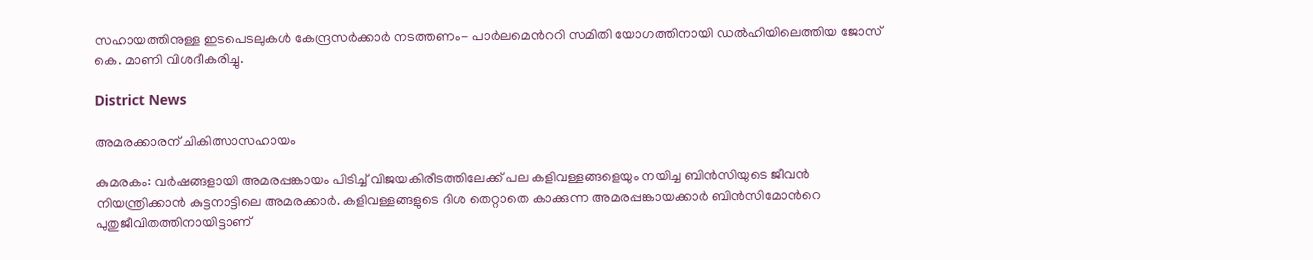സഹായത്തിനുള്ള ഇടപെടലുകൾ കേന്ദ്രസർക്കാർ നടത്തണം- പാർലമെന്‍ററി സമിതി യോഗത്തിനായി ഡൽഹിയിലെത്തിയ ജോസ് കെ. മാണി വിശദീകരിച്ചു.

District News

അമരക്കാരന് ചികിത്സാസഹായം

കുമരകം: വർഷങ്ങളായി അമരപ്പങ്കായം പിടിച്ച് വിജയകിരീടത്തിലേക്ക് പല കളിവള്ളങ്ങളെയും നയിച്ച ബിൻസിയുടെ ജീവൻ നിയന്ത്രിക്കാൻ കുട്ടനാട്ടിലെ അമരക്കാർ. കളിവള്ളങ്ങളുടെ ദിശ തെറ്റാതെ കാക്കുന്ന അമരപ്പങ്കായക്കാർ ബിൻസിമോന്‍റെ പുതുജീവിതത്തിനായിട്ടാണ്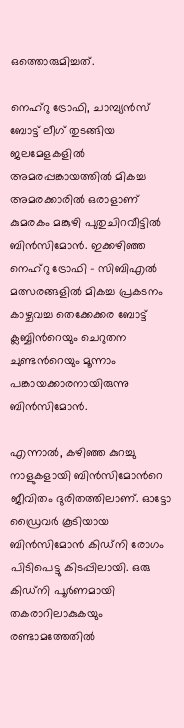ഒത്തൊരുമിച്ചത്.

നെഹ്‌റു ട്രോഫി, ചാമ്പ്യൻസ് ബോട്ട് ലീഗ് തുടങ്ങിയ ജലമേളകളിൽ അമരപ്പങ്കായത്തിൽ മികച്ച അമരക്കാരിൽ ഒരാളാണ് കുമരകം മങ്കുഴി പുതുചിറവീട്ടിൽ ബിൻസിമോൻ. ഇക്കഴിഞ്ഞ നെഹ്‌റു ട്രോഫി - സിബിഎൽ മത്സരങ്ങളിൽ മികച്ച പ്രകടനം കാഴ്ചവച്ച തെക്കേക്കര ബോട്ട് ക്ലബ്ബിന്‍റെയും ചെറുതന ചുണ്ടന്‍റെയും മൂന്നാം പങ്കായക്കാരനായിരുന്നു ബിൻസിമോൻ.

എന്നാൽ, കഴിഞ്ഞ കുറച്ചു നാളുകളായി ബിൻസിമോന്‍റെ ജീവിതം ദുരിതത്തിലാണ്. ഓട്ടോ ഡ്രൈവർ കൂടിയായ ബിൻസിമോൻ കിഡ്നി രോഗം പിടിപെട്ടു കിടപ്പിലായി. ഒരു കിഡ്നി പൂർണമായി തകരാറിലാകുകയും രണ്ടാമത്തേതിൽ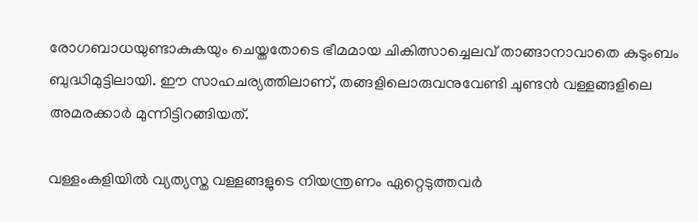രോഗബാധയുണ്ടാകുകയും ചെയ്തതോടെ ഭീമമായ ചികിത്സാച്ചെലവ് താങ്ങാനാവാതെ കുടുംബം ബുദ്ധിമുട്ടിലായി. ഈ സാഹചര്യത്തിലാണ്, തങ്ങളിലൊരുവനുവേണ്ടി ചുണ്ടൻ വള്ളങ്ങളിലെ അമരക്കാർ മുന്നിട്ടിറങ്ങിയത്.

വള്ളംകളിയിൽ വ്യത്യസ്ത വള്ളങ്ങളുടെ നിയന്ത്രണം ഏറ്റെടുത്തവർ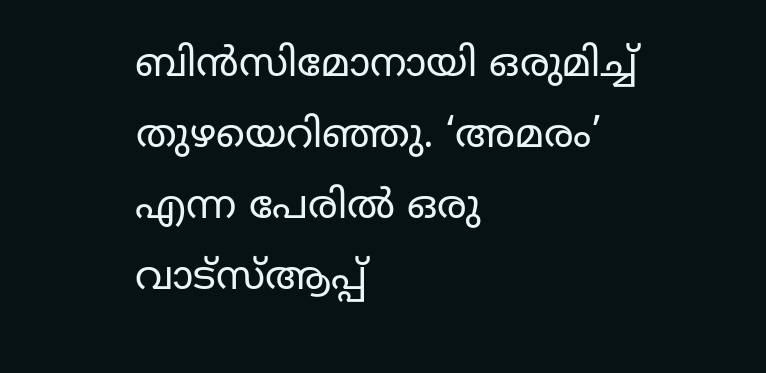ബിൻസിമോനായി ഒരുമിച്ച് തുഴയെറിഞ്ഞു. ‘അമരം’ എന്ന പേരിൽ ഒരു വാട്സ്ആപ്പ്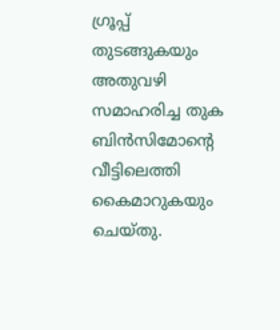ഗ്രൂപ്പ്‌ തുടങ്ങുകയും അതുവഴി സമാഹരിച്ച തുക ബിൻസിമോന്‍റെ വീട്ടിലെത്തി കൈമാറുകയും ചെയ്തു.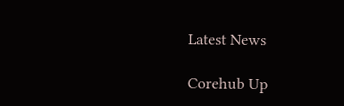Latest News

Corehub Up